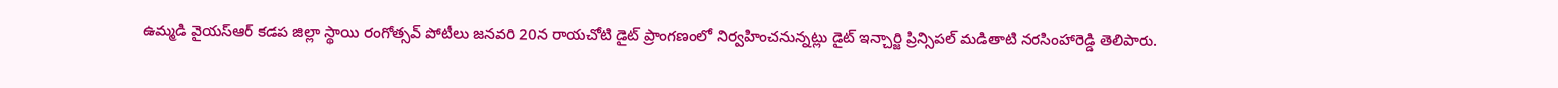ఉమ్మడి వైయస్ఆర్ కడప జిల్లా స్థాయి రంగోత్సవ్ పోటీలు జనవరి 20న రాయచోటి డైట్ ప్రాంగణంలో నిర్వహించనున్నట్లు డైట్ ఇన్చార్జి ప్రిన్సిపల్ మడితాటి నరసింహారెడ్డి తెలిపారు.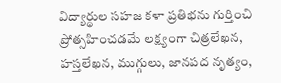విద్యార్థుల సహజ కళా ప్రతిభను గుర్తించి ప్రోత్సహించడమే లక్ష్యంగా చిత్రలేఖన, హస్తలేఖన, ముగ్గులు, జానపద నృత్యం,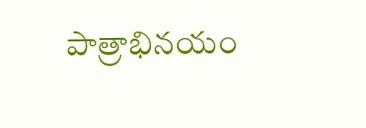పాత్రాభినయం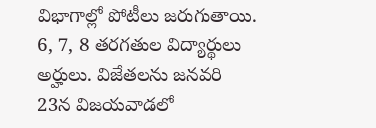విభాగాల్లో పోటీలు జరుగుతాయి. 6, 7, 8 తరగతుల విద్యార్థులు అర్హులు. విజేతలను జనవరి 23న విజయవాడలో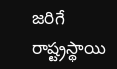జరిగే రాష్ట్రస్థాయి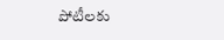పోటీలకు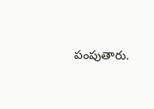పంపుతారు.